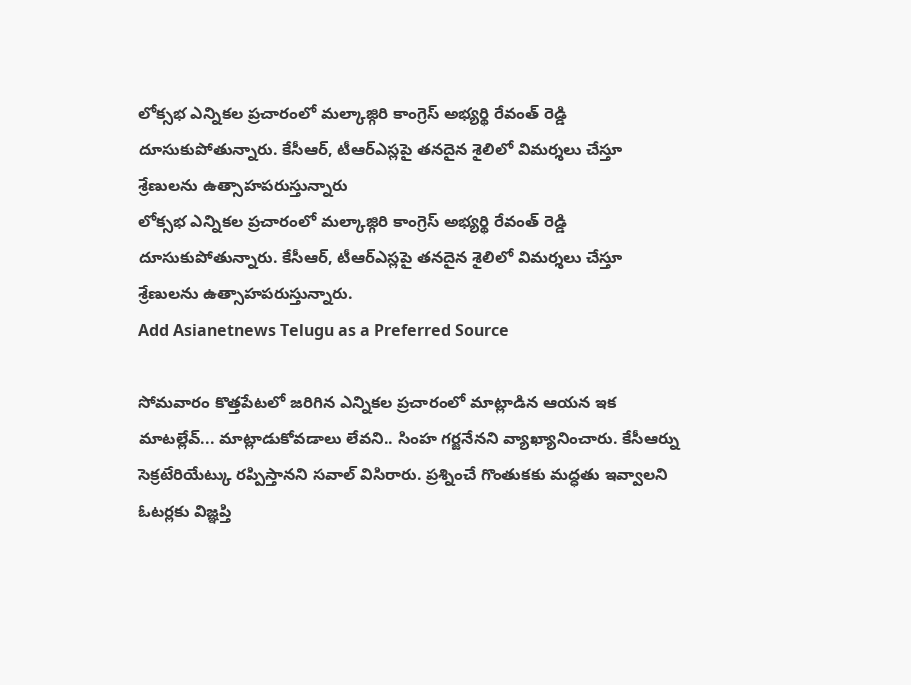లోక్సభ ఎన్నికల ప్రచారంలో మల్కాజ్గిరి కాంగ్రెస్ అభ్యర్థి రేవంత్ రెడ్డి దూసుకుపోతున్నారు. కేసీఆర్, టీఆర్ఎస్లపై తనదైన శైలిలో విమర్శలు చేస్తూ శ్రేణులను ఉత్సాహపరుస్తున్నారు
లోక్సభ ఎన్నికల ప్రచారంలో మల్కాజ్గిరి కాంగ్రెస్ అభ్యర్థి రేవంత్ రెడ్డి దూసుకుపోతున్నారు. కేసీఆర్, టీఆర్ఎస్లపై తనదైన శైలిలో విమర్శలు చేస్తూ శ్రేణులను ఉత్సాహపరుస్తున్నారు.
Add Asianetnews Telugu as a Preferred Source

సోమవారం కొత్తపేటలో జరిగిన ఎన్నికల ప్రచారంలో మాట్లాడిన ఆయన ఇక మాటల్లేవ్... మాట్లాడుకోవడాలు లేవని.. సింహ గర్జనేనని వ్యాఖ్యానించారు. కేసీఆర్ను సెక్రటేరియేట్కు రప్పిస్తానని సవాల్ విసిరారు. ప్రశ్నించే గొంతుకకు మద్ధతు ఇవ్వాలని ఓటర్లకు విజ్ఞప్తి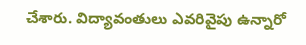చేశారు. విద్యావంతులు ఎవరివైపు ఉన్నారో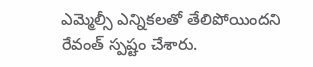ఎమ్మెల్సీ ఎన్నికలతో తేలిపోయిందని రేవంత్ స్పష్టం చేశారు.